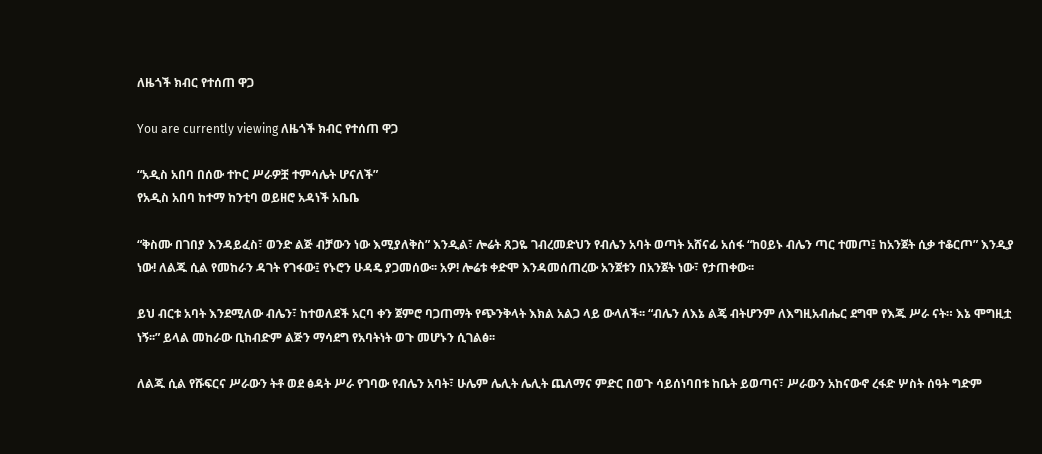ለዜጎች ክብር የተሰጠ ዋጋ

You are currently viewing ለዜጎች ክብር የተሰጠ ዋጋ

“አዲስ አበባ በሰው ተኮር ሥራዎቿ ተምሳሌት ሆናለች”
የአዲስ አበባ ከተማ ከንቲባ ወይዘሮ አዳነች አቤቤ

“ቅስሙ በገበያ እንዳይፈስ፣ ወንድ ልጅ ብቻውን ነው እሚያለቅስ” እንዲል፣ ሎሬት ጸጋዬ ገብረመድህን የብሌን አባት ወጣት አሸናፊ አሰፋ “ከዐይኑ ብሌን ጣር ተመጦ፤ ከአንጀት ሲቃ ተቆርጦ” እንዲያ ነው! ለልጁ ሲል የመከራን ዳገት የገፋው፤ የኑሮን ሁዳዴ ያጋመሰው፡፡ አዎ! ሎሬቱ ቀድሞ እንዳመሰጠረው አንጀቱን በአንጀት ነው፣ የታጠቀው፡፡

ይህ ብርቱ አባት እንደሚለው ብሌን፣ ከተወለደች አርባ ቀን ጀምሮ ባጋጠማት የጭንቅላት እክል አልጋ ላይ ውላለች፡፡ “ብሌን ለእኔ ልጄ ብትሆንም ለእግዚአብሔር ደግሞ የእጁ ሥራ ናት። እኔ ሞግዚቷ ነኝ፡፡” ይላል መከራው ቢከብድም ልጅን ማሳደግ የአባትነት ወጉ መሆኑን ሲገልፅ፡፡

ለልጁ ሲል የሹፍርና ሥራውን ትቶ ወደ ፅዳት ሥራ የገባው የብሌን አባት፣ ሁሌም ሌሊት ሌሊት ጨለማና ምድር በወጉ ሳይሰነባበቱ ከቤት ይወጣና፣ ሥራውን አከናውኖ ረፋድ ሦስት ሰዓት ግድም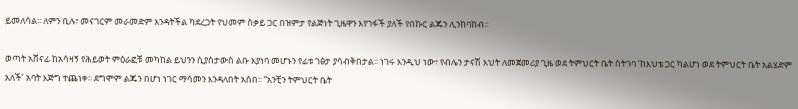ይመለሳል፡፡ ለምን ቢሉ፣ መናገርም መራመድም እንዳትችል ካደረጋት የህመም ስቃይ ጋር በዝምታ የልጅነት ጊዜዋን እየገፋች ያለች የበኩር ልጁን ሊንከባከብ፡፡

ወጣት አሸናፊ ከአሳዛኝ የሕይወት ምዕራፎቹ መካከል ይህንን ሲያስታውስ ልቡ እያነባ መሆኑን የፊቱ ገፅታ ያሳብቅበታል፡፡ ነገሩ እንዲህ ነው፣ የብሌን ታናሽ እህት ለመጀመሪያ ጊዜ ወደ ትምህርት ቤት ስትገባ ‘ከእህቴ ጋር ካልሆነ ወደ ትምህርት ቤት አልሄድም አለች’ አባት እጅግ ተጨነቀ፡፡ ደግሞም ልጁን በሆነ ነገር ማሳመን እንዳለበት አሰበ፡፡ “አንቺን ትምህርት ቤት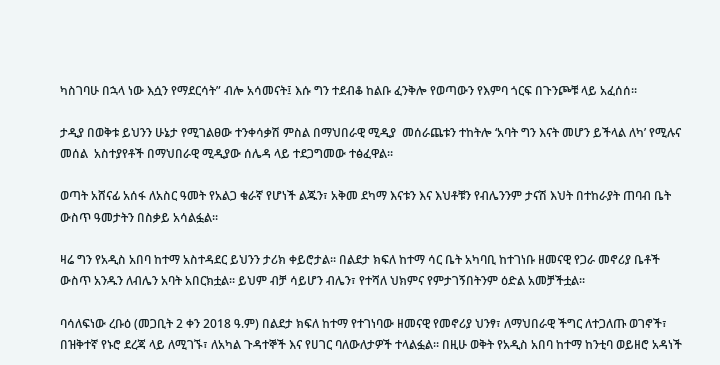ካስገባሁ በኋላ ነው እሷን የማደርሳት” ብሎ አሳመናት፤ እሱ ግን ተደብቆ ከልቡ ፈንቅሎ የወጣውን የእምባ ጎርፍ በጉንጮቹ ላይ አፈሰሰ፡፡

ታዲያ በወቅቱ ይህንን ሁኔታ የሚገልፀው ተንቀሳቃሽ ምስል በማህበራዊ ሚዲያ  መሰራጨቱን ተከትሎ ‘አባት ግን እናት መሆን ይችላል ለካ’ የሚሉና መሰል  አስተያየቶች በማህበራዊ ሚዲያው ሰሌዳ ላይ ተደጋግመው ተፅፈዋል፡፡

ወጣት አሸናፊ አሰፋ ለአስር ዓመት የአልጋ ቁራኛ የሆነች ልጁን፣ አቅመ ደካማ እናቱን እና እህቶቹን የብሌንንም ታናሽ እህት በተከራያት ጠባብ ቤት ውስጥ ዓመታትን በስቃይ አሳልፏል፡፡

ዛሬ ግን የአዲስ አበባ ከተማ አስተዳደር ይህንን ታሪክ ቀይሮታል፡፡ በልደታ ክፍለ ከተማ ሳር ቤት አካባቢ ከተገነቡ ዘመናዊ የጋራ መኖሪያ ቤቶች ውስጥ አንዱን ለብሌን አባት አበርክቷል፡፡ ይህም ብቻ ሳይሆን ብሌን፣ የተሻለ ህክምና የምታገኝበትንም ዕድል አመቻችቷል፡፡

ባሳለፍነው ረቡዕ (መጋቢት 2 ቀን 2018 ዓ.ም) በልደታ ክፍለ ከተማ የተገነባው ዘመናዊ የመኖሪያ ህንፃ፣ ለማህበራዊ ችግር ለተጋለጡ ወገኖች፣ በዝቅተኛ የኑሮ ደረጃ ላይ ለሚገኙ፣ ለአካል ጉዳተኞች እና የሀገር ባለውለታዎች ተላልፏል፡፡ በዚሁ ወቅት የአዲስ አበባ ከተማ ከንቲባ ወይዘሮ አዳነች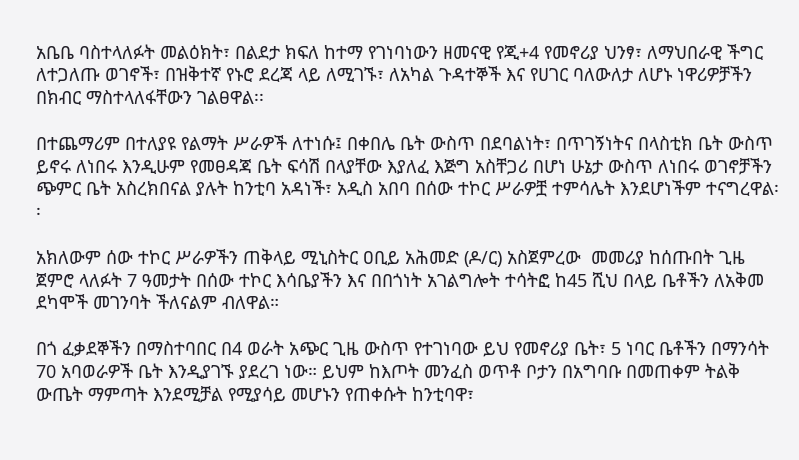አቤቤ ባስተላለፉት መልዕክት፣ በልደታ ክፍለ ከተማ የገነባነውን ዘመናዊ የጂ+4 የመኖሪያ ህንፃ፣ ለማህበራዊ ችግር ለተጋለጡ ወገኖች፣ በዝቅተኛ የኑሮ ደረጃ ላይ ለሚገኙ፣ ለአካል ጉዳተኞች እና የሀገር ባለውለታ ለሆኑ ነዋሪዎቻችን በክብር ማስተላለፋቸውን ገልፀዋል፡፡

በተጨማሪም በተለያዩ የልማት ሥራዎች ለተነሱ፤ በቀበሌ ቤት ውስጥ በደባልነት፣ በጥገኝነትና በላስቲክ ቤት ውስጥ ይኖሩ ለነበሩ እንዲሁም የመፀዳጃ ቤት ፍሳሽ በላያቸው እያለፈ እጅግ አስቸጋሪ በሆነ ሁኔታ ውስጥ ለነበሩ ወገኖቻችን ጭምር ቤት አስረክበናል ያሉት ከንቲባ አዳነች፣ አዲስ አበባ በሰው ተኮር ሥራዎቿ ተምሳሌት እንደሆነችም ተናግረዋል፡፡

አክለውም ሰው ተኮር ሥራዎችን ጠቅላይ ሚኒስትር ዐቢይ አሕመድ (ዶ/ር) አስጀምረው  መመሪያ ከሰጡበት ጊዜ ጀምሮ ላለፉት 7 ዓመታት በሰው ተኮር እሳቤያችን እና በበጎነት አገልግሎት ተሳትፎ ከ45 ሺህ በላይ ቤቶችን ለአቅመ ደካሞች መገንባት ችለናልም ብለዋል።

በጎ ፈቃደኞችን በማስተባበር በ4 ወራት አጭር ጊዜ ውስጥ የተገነባው ይህ የመኖሪያ ቤት፣ 5 ነባር ቤቶችን በማንሳት 70 አባወራዎች ቤት እንዲያገኙ ያደረገ ነው። ይህም ከእጦት መንፈስ ወጥቶ ቦታን በአግባቡ በመጠቀም ትልቅ ውጤት ማምጣት እንደሚቻል የሚያሳይ መሆኑን የጠቀሱት ከንቲባዋ፣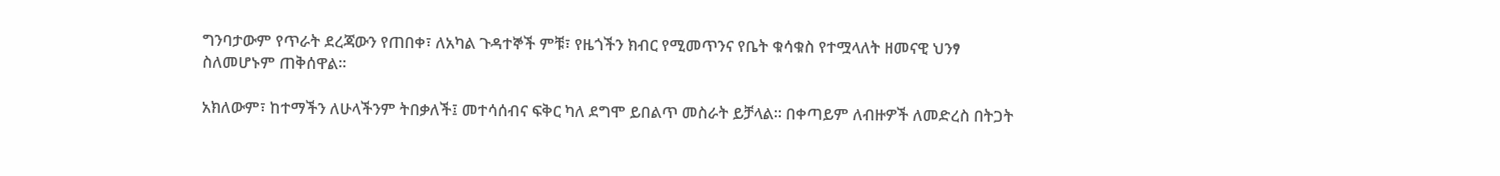ግንባታውም የጥራት ደረጃውን የጠበቀ፣ ለአካል ጉዳተኞች ምቹ፣ የዜጎችን ክብር የሚመጥንና የቤት ቁሳቁስ የተሟላለት ዘመናዊ ህንፃ ስለመሆኑም ጠቅሰዋል፡፡

አክለውም፣ ከተማችን ለሁላችንም ትበቃለች፤ መተሳሰብና ፍቅር ካለ ደግሞ ይበልጥ መስራት ይቻላል። በቀጣይም ለብዙዎች ለመድረስ በትጋት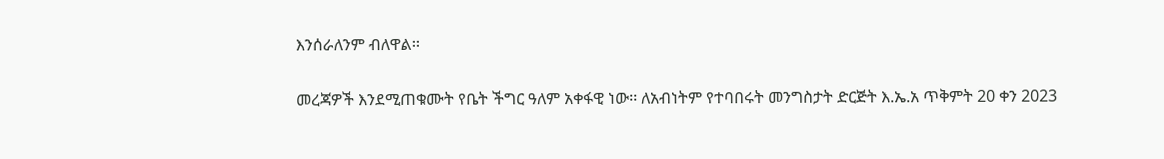እንሰራለንም ብለዋል፡፡

መረጃዎች እንደሚጠቁሙት የቤት ችግር ዓለም አቀፋዊ ነው፡፡ ለአብነትም የተባበሩት መንግስታት ድርጅት እ.ኤ.አ ጥቅምት 20 ቀን 2023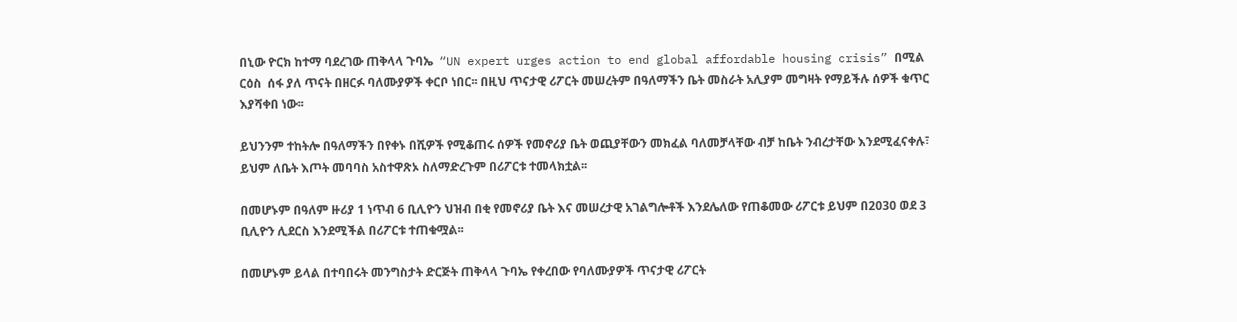በኒው ዮርክ ከተማ ባደረገው ጠቅላላ ጉባኤ  “UN expert urges action to end global affordable housing crisis” በሚል ርዕስ  ሰፋ ያለ ጥናት በዘርፉ ባለሙያዎች ቀርቦ ነበር፡፡ በዚህ ጥናታዊ ሪፖርት መሠረትም በዓለማችን ቤት መስራት አሊያም መግዛት የማይችሉ ሰዎች ቁጥር እያሻቀበ ነው፡፡

ይህንንም ተከትሎ በዓለማችን በየቀኑ በሺዎች የሚቆጠሩ ሰዎች የመኖሪያ ቤት ወጪያቸውን መክፈል ባለመቻላቸው ብቻ ከቤት ንብረታቸው እንደሚፈናቀሉ፣ ይህም ለቤት እጦት መባባስ አስተዋጽኦ ስለማድረጉም በሪፖርቱ ተመላክቷል፡፡

በመሆኑም በዓለም ዙሪያ 1 ነጥብ 6 ቢሊዮን ህዝብ በቂ የመኖሪያ ቤት እና መሠረታዊ አገልግሎቶች እንደሌለው የጠቆመው ሪፖርቱ ይህም በ2030 ወደ 3 ቢሊዮን ሊደርስ እንደሚችል በሪፖርቱ ተጠቁሟል፡፡

በመሆኑም ይላል በተባበሩት መንግስታት ድርጅት ጠቅላላ ጉባኤ የቀረበው የባለሙያዎች ጥናታዊ ሪፖርት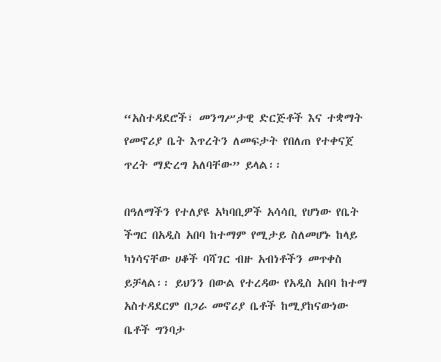“አስተዳደሮች፣ መንግሥታዊ ድርጅቶች እና ተቋማት የመኖሪያ ቤት እጥረትን ለመፍታት የበለጠ የተቀናጀ ጥረት ማድረግ አለባቸው” ይላል፡፡

በዓለማችን የተለያዩ አካባቢዎች አሳሳቢ የሆነው የቤት ችግር በአዲስ አበባ ከተማም የሚታይ ስለመሆኑ ከላይ ካነሳናቸው ሀቆች ባሻገር ብዙ አብነቶችን መጥቀስ ይቻላል፡፡ ይህንን በውል የተረዳው የአዲስ አበባ ከተማ አስተዳደርም በጋራ መኖሪያ ቤቶች ከሚያከናውነው ቤቶች ግንባታ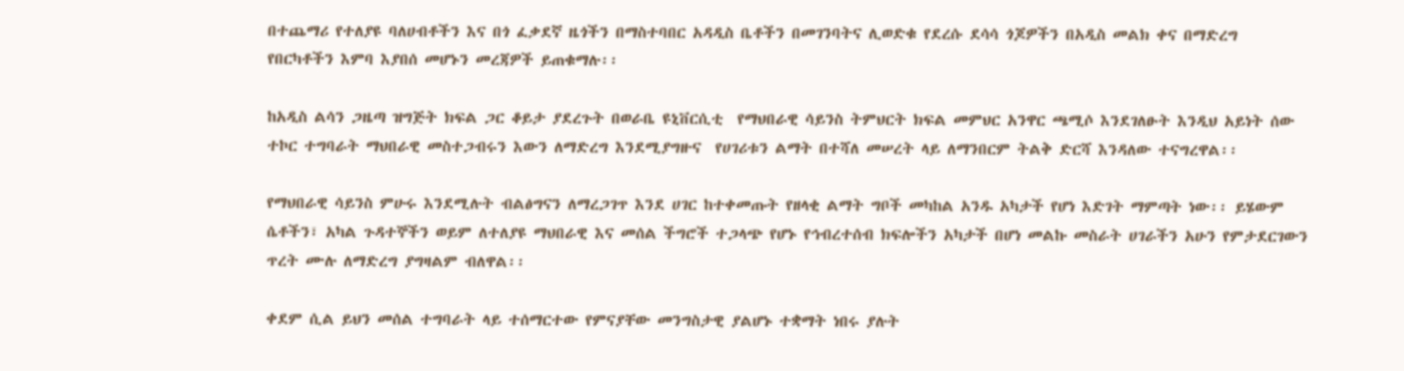በተጨማሪ የተለያዩ ባለሀብቶችን እና በጎ ፈቃደኛ ዜጎችን በማስተባበር አዳዲስ ቤቶችን በመገንባትና ሊወድቁ የደረሱ ደሳሳ ጎጆዎችን በአዲስ መልክ ቀና በማድረግ የበርካቶችን እምባ እያበሰ መሆኑን መረጃዎች ይጠቁማሉ፡፡

ከአዲስ ልሳን ጋዜጣ ዝግጅት ክፍል ጋር ቆይታ ያደረጉት በወራቤ ዩኒቨርሲቲ  የማህበራዊ ሳይንስ ትምህርት ክፍል መምህር አንዋር ጫሚሶ እንደገለፁት እንዲህ አይነት ሰው ተኮር ተግባራት ማህበራዊ መስተጋብሩን እውን ለማድረግ እንደሚያግዙና  የሀገሪቱን ልማት በተሻለ መሠረት ላይ ለማንበርም ትልቅ ድርሻ እንዳለው ተናግረዋል፡፡

የማህበራዊ ሳይንስ ምሁሩ እንደሚሉት ብልፅግናን ለማረጋገጥ እንደ ሀገር ከተቀመጡት የዘላቂ ልማት ግቦች መካከል አንዱ አካታች የሆነ እድገት ማምጣት ነው፡፡ ይሄውም ሴቶችን፣ አካል ጉዳተኞችን ወይም ለተለያዩ ማህበራዊ እና መሰል ችግሮች ተጋላጭ የሆኑ የኅብረተሰብ ክፍሎችን አካታች በሆነ መልኩ መስራት ሀገራችን አሁን የምታደርገውን ጥረት ሙሉ ለማድረግ ያግዛልም ብለዋል፡፡

ቀደም ሲል ይህን መሰል ተግባራት ላይ ተሰማርተው የምናያቸው መንግስታዊ ያልሆኑ ተቋማት ነበሩ ያሉት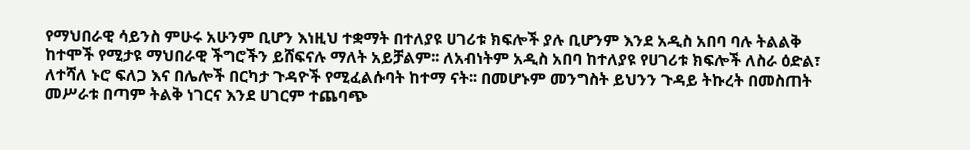የማህበራዊ ሳይንስ ምሁሩ አሁንም ቢሆን እነዚህ ተቋማት በተለያዩ ሀገሪቱ ክፍሎች ያሉ ቢሆንም እንደ አዲስ አበባ ባሉ ትልልቅ ከተሞች የሚታዩ ማህበራዊ ችግሮችን ይሸፍናሉ ማለት አይቻልም፡፡ ለአብነትም አዲስ አበባ ከተለያዩ የሀገሪቱ ክፍሎች ለስራ ዕድል፣ ለተሻለ ኑሮ ፍለጋ እና በሌሎች በርካታ ጉዳዮች የሚፈልሱባት ከተማ ናት፡፡ በመሆኑም መንግስት ይህንን ጉዳይ ትኩረት በመስጠት መሥራቱ በጣም ትልቅ ነገርና እንደ ሀገርም ተጨባጭ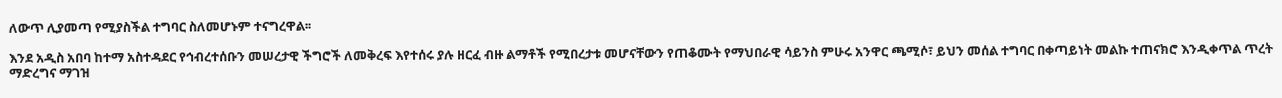ለውጥ ሊያመጣ የሚያስችል ተግባር ስለመሆኑም ተናግረዋል፡፡

እንደ አዲስ አበባ ከተማ አስተዳደር የኅብረተሰቡን መሠረታዊ ችግሮች ለመቅረፍ እየተሰሩ ያሉ ዘርፈ ብዙ ልማቶች የሚበረታቱ መሆናቸውን የጠቆሙት የማህበራዊ ሳይንስ ምሁሩ አንዋር ጫሚሶ፣ ይህን መሰል ተግባር በቀጣይነት መልኩ ተጠናክሮ እንዲቀጥል ጥረት ማድረግና ማገዝ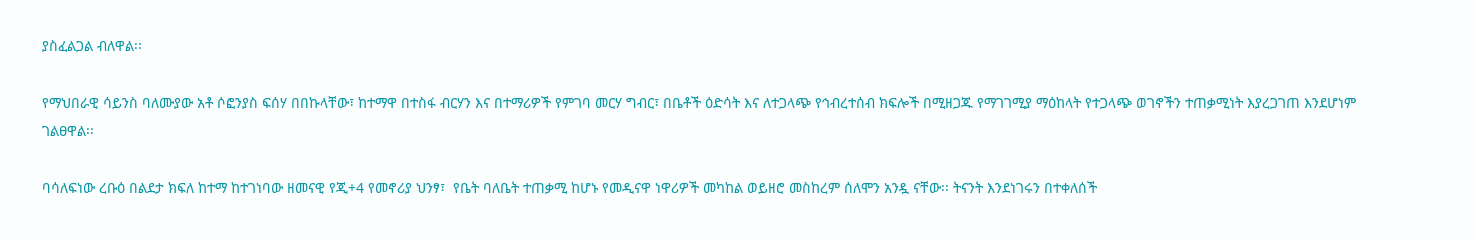ያስፈልጋል ብለዋል፡፡

የማህበራዊ ሳይንስ ባለሙያው አቶ ሶፎንያስ ፍሰሃ በበኩላቸው፣ ከተማዋ በተስፋ ብርሃን እና በተማሪዎች የምገባ መርሃ ግብር፣ በቤቶች ዕድሳት እና ለተጋላጭ የኅብረተሰብ ክፍሎች በሚዘጋጁ የማገገሚያ ማዕከላት የተጋላጭ ወገኖችን ተጠቃሚነት እያረጋገጠ እንደሆነም ገልፀዋል፡፡

ባሳለፍነው ረቡዕ በልደታ ክፍለ ከተማ ከተገነባው ዘመናዊ የጂ+4 የመኖሪያ ህንፃ፣  የቤት ባለቤት ተጠቃሚ ከሆኑ የመዲናዋ ነዋሪዎች መካከል ወይዘሮ መስከረም ሰለሞን አንዷ ናቸው፡፡ ትናንት እንደነገሩን በተቀለሰች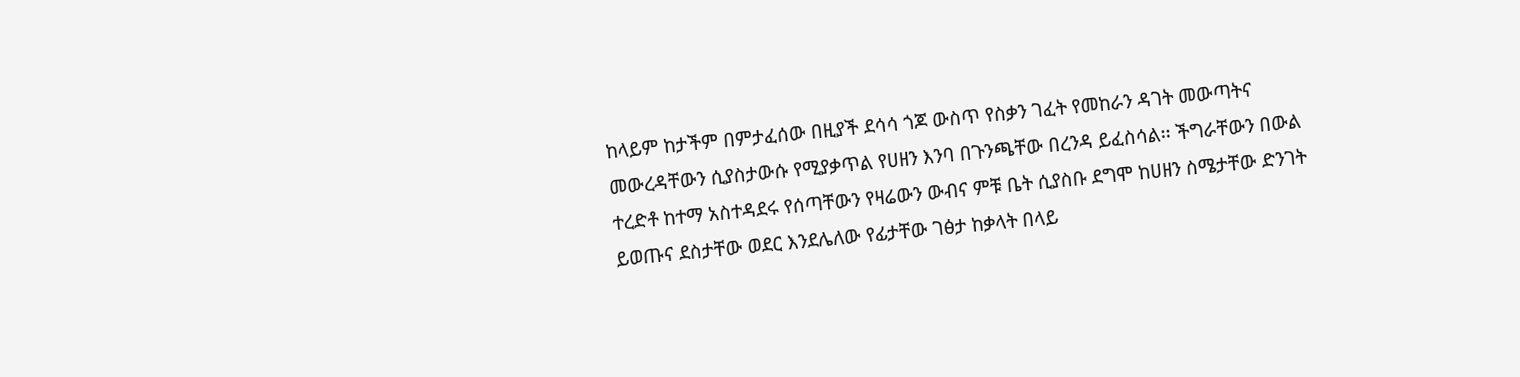ከላይም ከታችም በምታፈሰው በዚያች ደሳሳ ጎጆ ውስጥ የስቃን ገፈት የመከራን ዳገት መውጣትና መውረዳቸውን ሲያስታውሱ የሚያቃጥል የሀዘን እንባ በጉንጫቸው በረንዳ ይፈስሳል፡፡ ችግራቸውን በውል ተረድቶ ከተማ አስተዳደሩ የሰጣቸውን የዛሬውን ውብና ምቹ ቤት ሲያስቡ ደግሞ ከሀዘን ስሜታቸው ድንገት ይወጡና ደስታቸው ወደር እንደሌለው የፊታቸው ገፅታ ከቃላት በላይ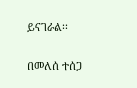ይናገራል፡፡

በመለሰ ተሰጋ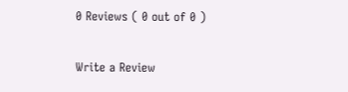0 Reviews ( 0 out of 0 )

Write a Review